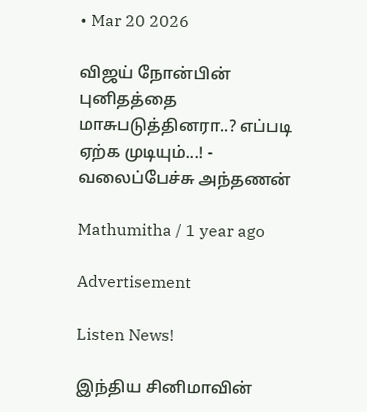• Mar 20 2026

விஜய் நோன்பின் புனிதத்தை மாசுபடுத்தினரா..? எப்படி ஏற்க முடியும்...! - வலைப்பேச்சு அந்தணன்

Mathumitha / 1 year ago

Advertisement

Listen News!

இந்திய சினிமாவின்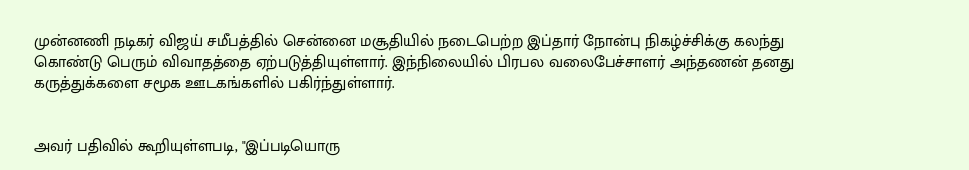முன்னணி நடிகர் விஜய் சமீபத்தில் சென்னை மசூதியில் நடைபெற்ற இப்தார் நோன்பு நிகழ்ச்சிக்கு கலந்து கொண்டு பெரும் விவாதத்தை ஏற்படுத்தியுள்ளார். இந்நிலையில் பிரபல வலைபேச்சாளர் அந்தணன் தனது கருத்துக்களை சமூக ஊடகங்களில் பகிர்ந்துள்ளார்.


அவர் பதிவில் கூறியுள்ளபடி, "இப்படியொரு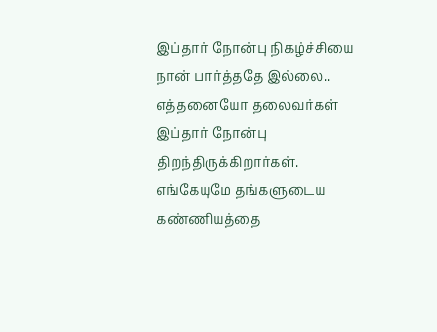இப்தார் நோன்பு நிகழ்ச்சியை நான் பார்த்ததே இல்லை.. எத்தனையோ தலைவர்கள் இப்தார் நோன்பு திறந்திருக்கிறார்கள். எங்கேயுமே தங்களுடைய கண்ணியத்தை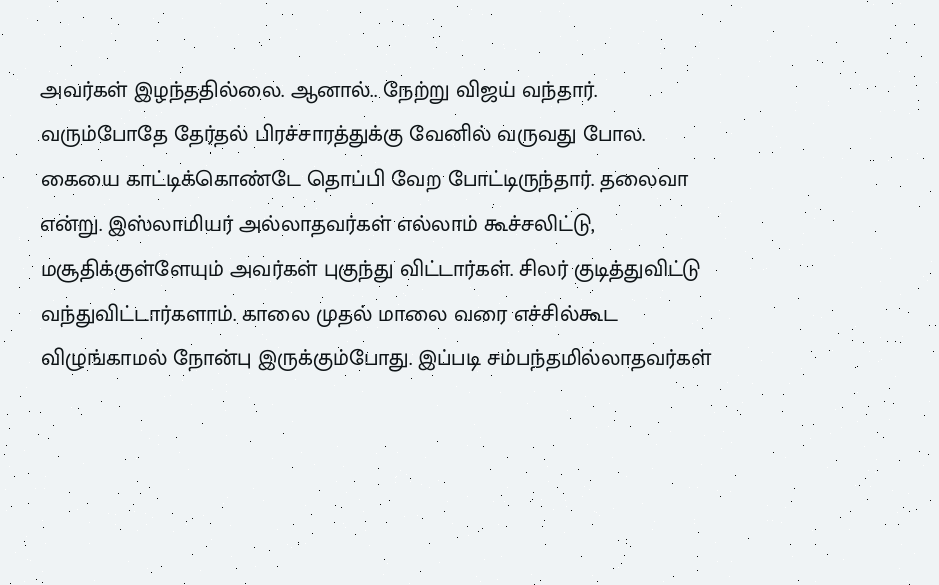அவர்கள் இழந்ததில்லை. ஆனால்.. நேற்று விஜய் வந்தார். வரும்போதே தேர்தல் பிரச்சாரத்துக்கு வேனில் வருவது போல. கையை காட்டிக்கொண்டே தொப்பி வேற போட்டிருந்தார். தலைவா என்று. இஸ்லாமியர் அல்லாதவர்கள் எல்லாம் கூச்சலிட்டு, மசூதிக்குள்ளேயும் அவர்கள் புகுந்து விட்டார்கள். சிலர் குடித்துவிட்டு வந்துவிட்டார்களாம். காலை முதல் மாலை வரை எச்சில்கூட விழுங்காமல் நோன்பு இருக்கும்போது. இப்படி சம்பந்தமில்லாதவர்கள்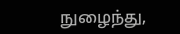நுழைந்து,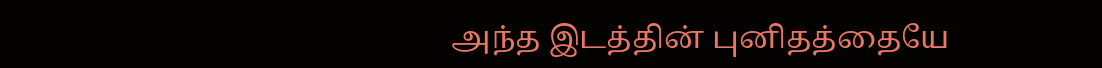அந்த இடத்தின் புனிதத்தையே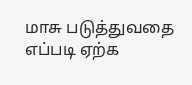மாசு படுத்துவதை எப்படி ஏற்க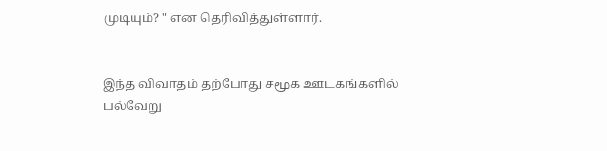முடியும்? " என தெரிவித்துள்ளார்.


இந்த விவாதம் தற்போது சமூக ஊடகங்களில் பல்வேறு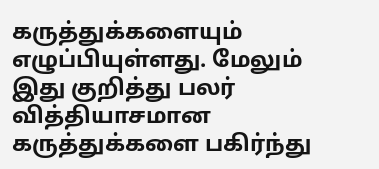கருத்துக்களையும் எழுப்பியுள்ளது. மேலும் இது குறித்து பலர் வித்தியாசமான கருத்துக்களை பகிர்ந்து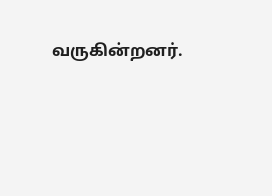வருகின்றனர்.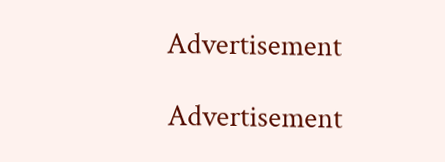Advertisement

Advertisement